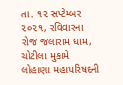તા. ૧૨ સપ્ટેમ્બર ૨૦૨૧, રવિવારના રોજ જલારામ ધામ, ચોટીલા મુકામે લોહાણા મહાપરિષદની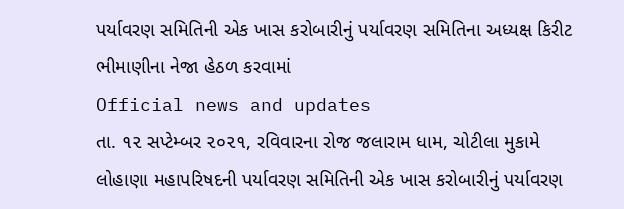પર્યાવરણ સમિતિની એક ખાસ કરોબારીનું પર્યાવરણ સમિતિના અધ્યક્ષ કિરીટ ભીમાણીના નેજા હેઠળ કરવામાં
Official news and updates
તા. ૧૨ સપ્ટેમ્બર ૨૦૨૧, રવિવારના રોજ જલારામ ધામ, ચોટીલા મુકામે લોહાણા મહાપરિષદની પર્યાવરણ સમિતિની એક ખાસ કરોબારીનું પર્યાવરણ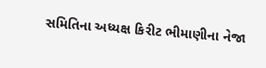સમિતિના અધ્યક્ષ કિરીટ ભીમાણીના નેજા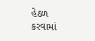હેઠળ કરવામાં